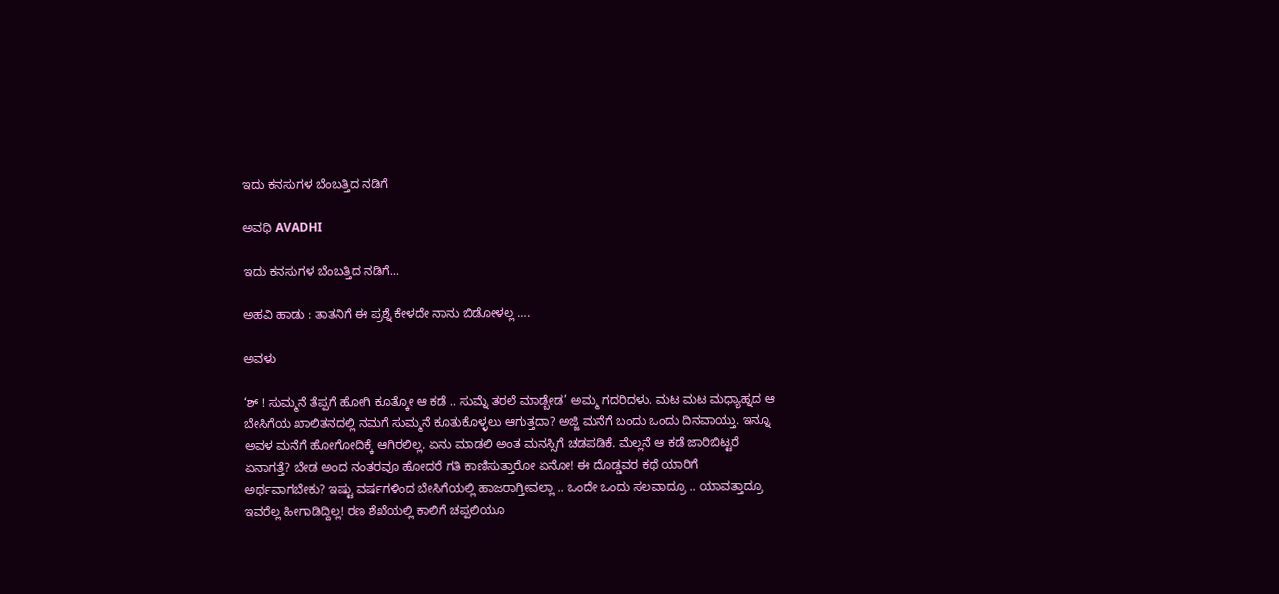ಇದು ಕನಸುಗಳ ಬೆಂಬತ್ತಿದ ನಡಿಗೆ‍

ಅವಧಿ AVADHI

ಇದು ಕನಸುಗಳ ಬೆಂಬತ್ತಿದ ನಡಿಗೆ...

ಅಹವಿ ಹಾಡು : ತಾತನಿಗೆ ಈ ಪ್ರಶ್ನೆ ಕೇಳದೇ ನಾನು ಬಿಡೋಳಲ್ಲ ….

ಅವಳು

‘ಶ್ ! ಸುಮ್ಮನೆ ತೆಪ್ಪಗೆ ಹೋಗಿ ಕೂತ್ಕೋ ಆ ಕಡೆ .. ಸುಮ್ನೆ ತರಲೆ ಮಾಡ್ಬೇಡ’ ಅಮ್ಮ ಗದರಿದಳು. ಮಟ ಮಟ ಮಧ್ಯಾಹ್ನದ ಆ ಬೇಸಿಗೆಯ ಖಾಲಿತನದಲ್ಲಿ ನಮಗೆ ಸುಮ್ಮನೆ ಕೂತುಕೊಳ್ಳಲು ಆಗುತ್ತದಾ? ಅಜ್ಜಿ ಮನೆಗೆ ಬಂದು ಒಂದು ದಿನವಾಯ್ತು. ಇನ್ನೂ ಅವಳ ಮನೆಗೆ ಹೋಗೋದಿಕ್ಕೆ ಆಗಿರಲಿಲ್ಲ. ಏನು ಮಾಡಲಿ ಅಂತ ಮನಸ್ಸಿಗೆ ಚಡಪಡಿಕೆ. ಮೆಲ್ಲನೆ ಆ ಕಡೆ ಜಾರಿಬಿಟ್ಟರೆ ಏನಾಗತ್ತೆ? ಬೇಡ ಅಂದ ನಂತರವೂ ಹೋದರೆ ಗತಿ ಕಾಣಿಸುತ್ತಾರೋ ಏನೋ! ಈ ದೊಡ್ಡವರ ಕಥೆ ಯಾರಿಗೆ ಅರ್ಥವಾಗಬೇಕು? ಇಷ್ಟು ವರ್ಷಗಳಿಂದ ಬೇಸಿಗೆಯಲ್ಲಿ ಹಾಜರಾಗ್ತೀವಲ್ಲಾ .. ಒಂದೇ ಒಂದು ಸಲವಾದ್ರೂ .. ಯಾವತ್ತಾದ್ರೂ ಇವರೆಲ್ಲ ಹೀಗಾಡಿದ್ದಿಲ್ಲ! ರಣ ಶೆಖೆಯಲ್ಲಿ ಕಾಲಿಗೆ ಚಪ್ಪಲಿಯೂ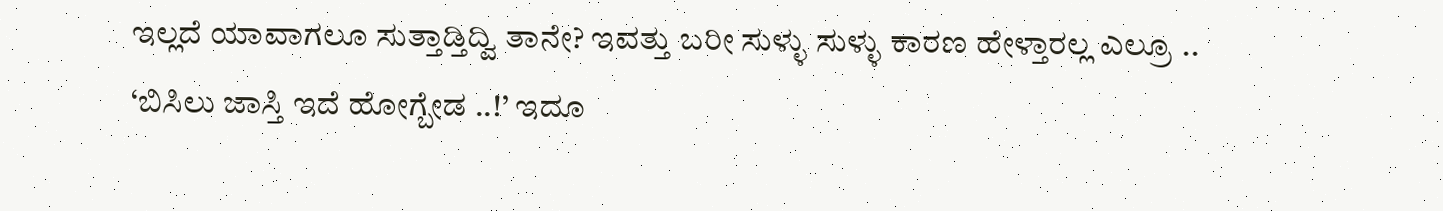ಇಲ್ಲದೆ ಯಾವಾಗಲೂ ಸುತ್ತಾಡ್ತಿದ್ವಿ ತಾನೇ? ಇವತ್ತು ಬರೀ ಸುಳ್ಳು ಸುಳ್ಳು ಕಾರಣ ಹೇಳ್ತಾರಲ್ಲ ಎಲ್ರೂ ..
‘ಬಿಸಿಲು ಜಾಸ್ತಿ ಇದೆ ಹೋಗ್ಬೇಡ ..!’ ಇದೂ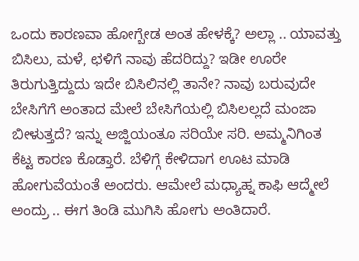ಒಂದು ಕಾರಣವಾ ಹೋಗ್ಬೇಡ ಅಂತ ಹೇಳಕ್ಕೆ? ಅಲ್ಲಾ .. ಯಾವತ್ತು ಬಿಸಿಲು, ಮಳೆ, ಛಳಿಗೆ ನಾವು ಹೆದರಿದ್ದು? ಇಡೀ ಊರೇ ತಿರುಗುತ್ತಿದ್ದುದು ಇದೇ ಬಿಸಿಲಿನಲ್ಲಿ ತಾನೇ? ನಾವು ಬರುವುದೇ ಬೇಸಿಗೆಗೆ ಅಂತಾದ ಮೇಲೆ ಬೇಸಿಗೆಯಲ್ಲಿ ಬಿಸಿಲಲ್ಲದೆ ಮಂಜಾ ಬೀಳುತ್ತದೆ? ಇನ್ನು ಅಜ್ಜಿಯಂತೂ ಸರಿಯೇ ಸರಿ. ಅಮ್ಮನಿಗಿಂತ ಕೆಟ್ಟ ಕಾರಣ ಕೊಡ್ತಾರೆ. ಬೆಳಿಗ್ಗೆ ಕೇಳಿದಾಗ ಊಟ ಮಾಡಿ ಹೋಗುವೆಯಂತೆ ಅಂದರು. ಆಮೇಲೆ ಮಧ್ಯಾಹ್ನ ಕಾಫಿ ಆದ್ಮೇಲೆ ಅಂದ್ರು .. ಈಗ ತಿಂಡಿ ಮುಗಿಸಿ ಹೋಗು ಅಂತಿದಾರೆ.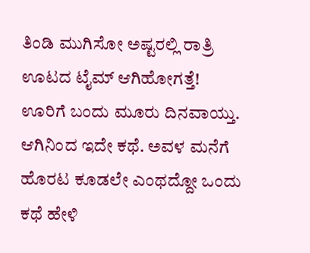ತಿಂಡಿ ಮುಗಿಸೋ ಅಷ್ಟರಲ್ಲಿ ರಾತ್ರಿ ಊಟದ ಟೈಮ್ ಆಗಿಹೋಗತ್ತೆ! ಊರಿಗೆ ಬಂದು ಮೂರು ದಿನವಾಯ್ತು. ಆಗಿನಿಂದ ಇದೇ ಕಥೆ. ಅವಳ ಮನೆಗೆ ಹೊರಟ ಕೂಡಲೇ ಎಂಥದ್ದೋ ಒಂದು ಕಥೆ ಹೇಳಿ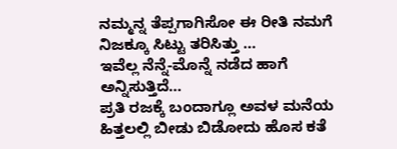ನಮ್ಮನ್ನ ತೆಪ್ಪಗಾಗಿಸೋ ಈ ರೀತಿ ನಮಗೆ ನಿಜಕ್ಕೂ ಸಿಟ್ಟು ತರಿಸಿತ್ತು …
ಇವೆಲ್ಲ ನೆನ್ನೆ-ಮೊನ್ನೆ ನಡೆದ ಹಾಗೆ ಅನ್ನಿಸುತ್ತಿದೆ…
ಪ್ರತಿ ರಜಕ್ಕೆ ಬಂದಾಗ್ಲೂ ಅವಳ ಮನೆಯ ಹಿತ್ತಲಲ್ಲಿ ಬೀಡು ಬಿಡೋದು ಹೊಸ ಕತೆ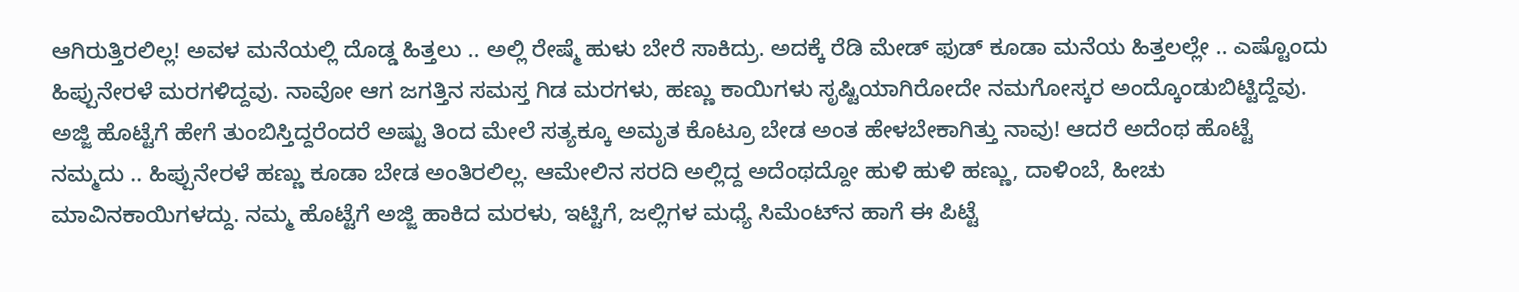ಆಗಿರುತ್ತಿರಲಿಲ್ಲ! ಅವಳ ಮನೆಯಲ್ಲಿ ದೊಡ್ಡ ಹಿತ್ತಲು .. ಅಲ್ಲಿ ರೇಷ್ಮೆ ಹುಳು ಬೇರೆ ಸಾಕಿದ್ರು. ಅದಕ್ಕೆ ರೆಡಿ ಮೇಡ್ ಫುಡ್ ಕೂಡಾ ಮನೆಯ ಹಿತ್ತಲಲ್ಲೇ .. ಎಷ್ಟೊಂದು ಹಿಪ್ಪುನೇರಳೆ ಮರಗಳಿದ್ದವು. ನಾವೋ ಆಗ ಜಗತ್ತಿನ ಸಮಸ್ತ ಗಿಡ ಮರಗಳು, ಹಣ್ಣು ಕಾಯಿಗಳು ಸೃಷ್ಟಿಯಾಗಿರೋದೇ ನಮಗೋಸ್ಕರ ಅಂದ್ಕೊಂಡುಬಿಟ್ಟಿದ್ದೆವು. ಅಜ್ಜಿ ಹೊಟ್ಟೆಗೆ ಹೇಗೆ ತುಂಬಿಸ್ತಿದ್ದರೆಂದರೆ ಅಷ್ಟು ತಿಂದ ಮೇಲೆ ಸತ್ಯಕ್ಕೂ ಅಮೃತ ಕೊಟ್ರೂ ಬೇಡ ಅಂತ ಹೇಳಬೇಕಾಗಿತ್ತು ನಾವು! ಆದರೆ ಅದೆಂಥ ಹೊಟ್ಟೆ ನಮ್ಮದು .. ಹಿಪ್ಪುನೇರಳೆ ಹಣ್ಣು ಕೂಡಾ ಬೇಡ ಅಂತಿರಲಿಲ್ಲ. ಆಮೇಲಿನ ಸರದಿ ಅಲ್ಲಿದ್ದ ಅದೆಂಥದ್ದೋ ಹುಳಿ ಹುಳಿ ಹಣ್ಣು, ದಾಳಿಂಬೆ, ಹೀಚು ಮಾವಿನಕಾಯಿಗಳದ್ದು. ನಮ್ಮ ಹೊಟ್ಟೆಗೆ ಅಜ್ಜಿ ಹಾಕಿದ ಮರಳು, ಇಟ್ಟಿಗೆ, ಜಲ್ಲಿಗಳ ಮಧ್ಯೆ ಸಿಮೆಂಟ್‌ನ ಹಾಗೆ ಈ ಪಿಟ್ಟೆ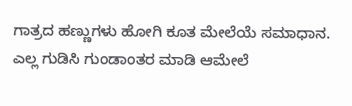ಗಾತ್ರದ ಹಣ್ಣುಗಳು ಹೋಗಿ ಕೂತ ಮೇಲೆಯೆ ಸಮಾಧಾನ. ಎಲ್ಲ ಗುಡಿಸಿ ಗುಂಡಾಂತರ ಮಾಡಿ ಆಮೇಲೆ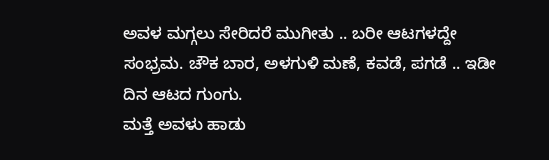ಅವಳ ಮಗ್ಗಲು ಸೇರಿದರೆ ಮುಗೀತು .. ಬರೀ ಆಟಗಳದ್ದೇ ಸಂಭ್ರಮ. ಚೌಕ ಬಾರ, ಅಳಗುಳಿ ಮಣೆ, ಕವಡೆ, ಪಗಡೆ .. ಇಡೀ ದಿನ ಆಟದ ಗುಂಗು.
ಮತ್ತೆ ಅವಳು ಹಾಡು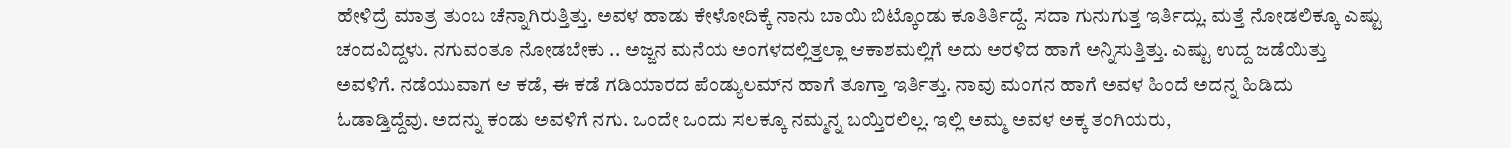ಹೇಳಿದ್ರೆ ಮಾತ್ರ ತುಂಬ ಚೆನ್ನಾಗಿರುತ್ತಿತ್ತು. ಅವಳ ಹಾಡು ಕೇಳೋದಿಕ್ಕೆ ನಾನು ಬಾಯಿ ಬಿಟ್ಕೊಂಡು ಕೂತಿರ್ತಿದ್ದೆ. ಸದಾ ಗುನುಗುತ್ತ ಇರ್ತಿದ್ಲು. ಮತ್ತೆ ನೋಡಲಿಕ್ಕೂ ಎಷ್ಟು ಚಂದವಿದ್ದಳು. ನಗುವಂತೂ ನೋಡಬೇಕು .. ಅಜ್ಜನ ಮನೆಯ ಅಂಗಳದಲ್ಲಿತ್ತಲ್ಲಾ ಆಕಾಶಮಲ್ಲಿಗೆ ಅದು ಅರಳಿದ ಹಾಗೆ ಅನ್ನಿಸುತ್ತಿತ್ತು. ಎಷ್ಟು ಉದ್ದ ಜಡೆಯಿತ್ತು ಅವಳಿಗೆ. ನಡೆಯುವಾಗ ಆ ಕಡೆ, ಈ ಕಡೆ ಗಡಿಯಾರದ ಪೆಂಡ್ಯುಲಮ್‌ನ ಹಾಗೆ ತೂಗ್ತಾ ಇರ್ತಿತ್ತು. ನಾವು ಮಂಗನ ಹಾಗೆ ಅವಳ ಹಿಂದೆ ಅದನ್ನ ಹಿಡಿದು ಓಡಾಡ್ತಿದ್ದೆವು. ಅದನ್ನು ಕಂಡು ಅವಳಿಗೆ ನಗು. ಒಂದೇ ಒಂದು ಸಲಕ್ಕೂ ನಮ್ಮನ್ನ ಬಯ್ತಿರಲಿಲ್ಲ. ಇಲ್ಲಿ ಅಮ್ಮ ಅವಳ ಅಕ್ಕ ತಂಗಿಯರು,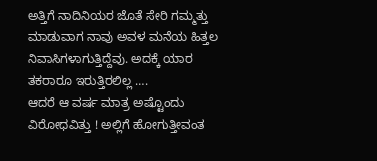ಅತ್ತಿಗೆ ನಾದಿನಿಯರ ಜೊತೆ ಸೇರಿ ಗಮ್ಮತ್ತು ಮಾಡುವಾಗ ನಾವು ಅವಳ ಮನೆಯ ಹಿತ್ತಲ ನಿವಾಸಿಗಳಾಗುತ್ತಿದ್ದೆವು. ಅದಕ್ಕೆ ಯಾರ ತಕರಾರೂ ಇರುತ್ತಿರಲಿಲ್ಲ ….
ಆದರೆ ಆ ವರ್ಷ ಮಾತ್ರ ಅಷ್ಟೊಂದು ವಿರೋಧವಿತ್ತು ! ಅಲ್ಲಿಗೆ ಹೋಗುತ್ತೀವಂತ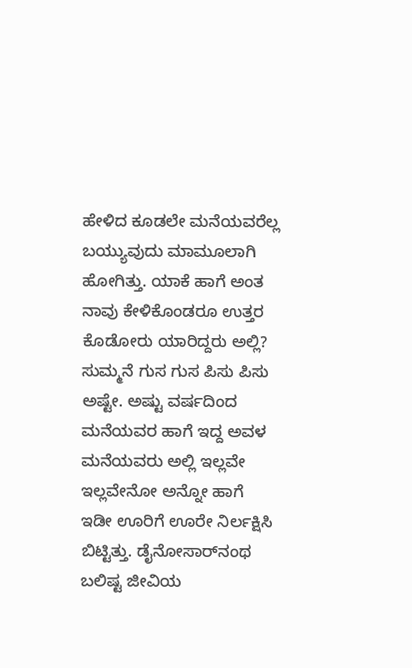ಹೇಳಿದ ಕೂಡಲೇ ಮನೆಯವರೆಲ್ಲ ಬಯ್ಯುವುದು ಮಾಮೂಲಾಗಿ ಹೋಗಿತ್ತು. ಯಾಕೆ ಹಾಗೆ ಅಂತ ನಾವು ಕೇಳಿಕೊಂಡರೂ ಉತ್ತರ ಕೊಡೋರು ಯಾರಿದ್ದರು ಅಲ್ಲಿ? ಸುಮ್ಮನೆ ಗುಸ ಗುಸ ಪಿಸು ಪಿಸು ಅಷ್ಟೇ. ಅಷ್ಟು ವರ್ಷದಿಂದ ಮನೆಯವರ ಹಾಗೆ ಇದ್ದ ಅವಳ ಮನೆಯವರು ಅಲ್ಲಿ ಇಲ್ಲವೇ ಇಲ್ಲವೇನೋ ಅನ್ನೋ ಹಾಗೆ ಇಡೀ ಊರಿಗೆ ಊರೇ ನಿರ್ಲಕ್ಷಿಸಿ ಬಿಟ್ಟಿತ್ತು. ಡೈನೋಸಾರ್‌‌ನಂಥ ಬಲಿಷ್ಟ ಜೀವಿಯ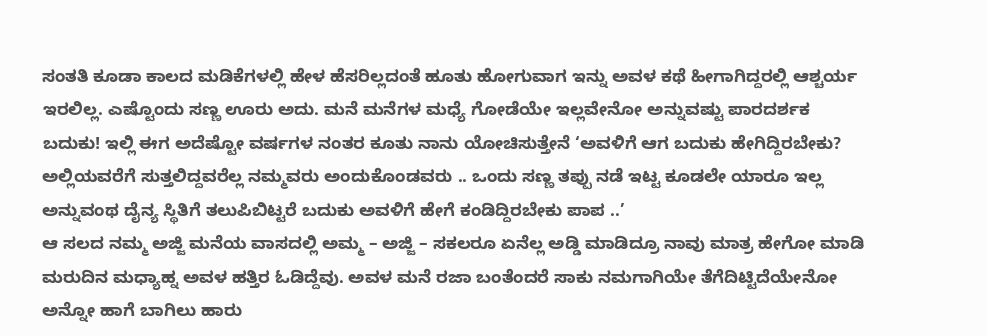ಸಂತತಿ ಕೂಡಾ ಕಾಲದ ಮಡಿಕೆಗಳಲ್ಲಿ ಹೇಳ ಹೆಸರಿಲ್ಲದಂತೆ ಹೂತು ಹೋಗುವಾಗ ಇನ್ನು ಅವಳ ಕಥೆ ಹೀಗಾಗಿದ್ದರಲ್ಲಿ ಆಶ್ಚರ್ಯ ಇರಲಿಲ್ಲ. ಎಷ್ಟೊಂದು ಸಣ್ಣ ಊರು ಅದು. ಮನೆ ಮನೆಗಳ ಮಧ್ಯೆ ಗೋಡೆಯೇ ಇಲ್ಲವೇನೋ ಅನ್ನುವಷ್ಟು ಪಾರದರ್ಶಕ ಬದುಕು! ಇಲ್ಲಿ ಈಗ ಅದೆಷ್ಟೋ ವರ್ಷಗಳ ನಂತರ ಕೂತು ನಾನು ಯೋಚಿಸುತ್ತೇನೆ ‘ಅವಳಿಗೆ ಆಗ ಬದುಕು ಹೇಗಿದ್ದಿರಬೇಕು? ಅಲ್ಲಿಯವರೆಗೆ ಸುತ್ತಲಿದ್ದವರೆಲ್ಲ ನಮ್ಮವರು ಅಂದುಕೊಂಡವರು .. ಒಂದು ಸಣ್ಣ ತಪ್ಪು ನಡೆ ಇಟ್ಟ ಕೂಡಲೇ ಯಾರೂ ಇಲ್ಲ ಅನ್ನುವಂಥ ದೈನ್ಯ ಸ್ಥಿತಿಗೆ ತಲುಪಿಬಿಟ್ಟರೆ ಬದುಕು ಅವಳಿಗೆ ಹೇಗೆ ಕಂಡಿದ್ದಿರಬೇಕು ಪಾಪ ..’
ಆ ಸಲದ ನಮ್ಮ ಅಜ್ಜಿ ಮನೆಯ ವಾಸದಲ್ಲಿ ಅಮ್ಮ – ಅಜ್ಜಿ – ಸಕಲರೂ ಏನೆಲ್ಲ ಅಡ್ಡಿ ಮಾಡಿದ್ರೂ ನಾವು ಮಾತ್ರ ಹೇಗೋ ಮಾಡಿ ಮರುದಿನ ಮಧ್ಯಾಹ್ನ ಅವಳ ಹತ್ತಿರ ಓಡಿದ್ದೆವು. ಅವಳ ಮನೆ ರಜಾ ಬಂತೆಂದರೆ ಸಾಕು ನಮಗಾಗಿಯೇ ತೆಗೆದಿಟ್ಟಿದೆಯೇನೋ ಅನ್ನೋ ಹಾಗೆ ಬಾಗಿಲು ಹಾರು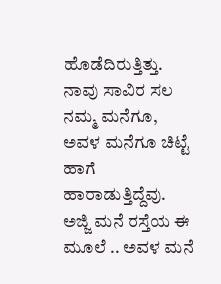ಹೊಡೆದಿರುತ್ತಿತ್ತು. ನಾವು ಸಾವಿರ ಸಲ ನಮ್ಮ ಮನೆಗೂ, ಅವಳ ಮನೆಗೂ ಚಿಟ್ಟೆ ಹಾಗೆ ಹಾರಾಡುತ್ತಿದ್ದೆವು. ಅಜ್ಜಿ ಮನೆ ರಸ್ತೆಯ ಈ ಮೂಲೆ .. ಅವಳ ಮನೆ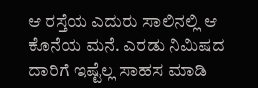ಆ ರಸ್ತೆಯ ಎದುರು ಸಾಲಿನಲ್ಲಿ ಆ ಕೊನೆಯ ಮನೆ. ಎರಡು ನಿಮಿಷದ ದಾರಿಗೆ ಇಷ್ಟೆಲ್ಲ ಸಾಹಸ ಮಾಡಿ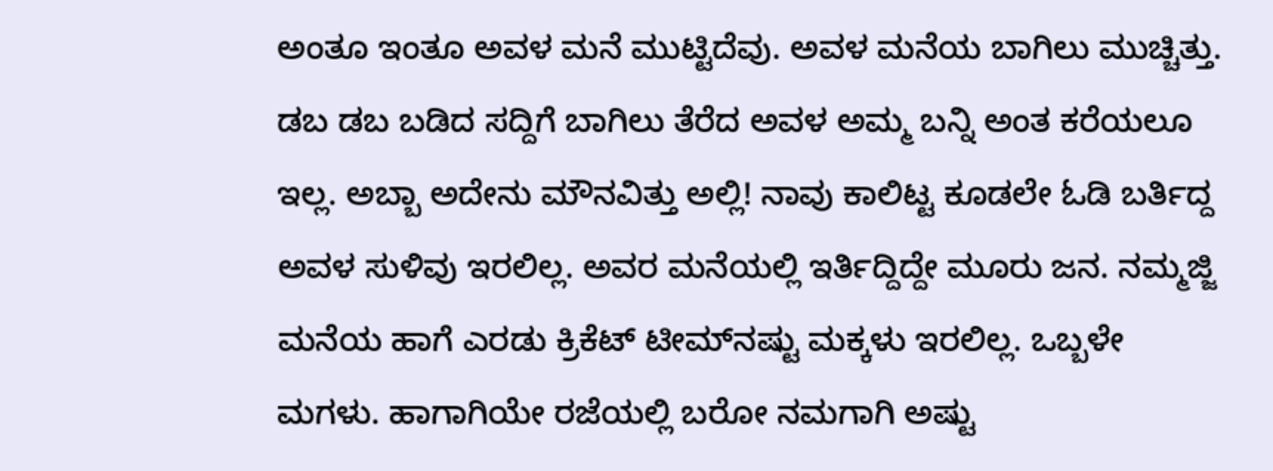ಅಂತೂ ಇಂತೂ ಅವಳ ಮನೆ ಮುಟ್ಟಿದೆವು. ಅವಳ ಮನೆಯ ಬಾಗಿಲು ಮುಚ್ಚಿತ್ತು. ಡಬ ಡಬ ಬಡಿದ ಸದ್ದಿಗೆ ಬಾಗಿಲು ತೆರೆದ ಅವಳ ಅಮ್ಮ ಬನ್ನಿ ಅಂತ ಕರೆಯಲೂ ಇಲ್ಲ. ಅಬ್ಬಾ ಅದೇನು ಮೌನವಿತ್ತು ಅಲ್ಲಿ! ನಾವು ಕಾಲಿಟ್ಟ ಕೂಡಲೇ ಓಡಿ ಬರ್ತಿದ್ದ ಅವಳ ಸುಳಿವು ಇರಲಿಲ್ಲ. ಅವರ ಮನೆಯಲ್ಲಿ ಇರ್ತಿದ್ದಿದ್ದೇ ಮೂರು ಜನ. ನಮ್ಮಜ್ಜಿ ಮನೆಯ ಹಾಗೆ ಎರಡು ಕ್ರಿಕೆಟ್ ಟೀಮ್‌ನಷ್ಟು ಮಕ್ಕಳು ಇರಲಿಲ್ಲ. ಒಬ್ಬಳೇ ಮಗಳು. ಹಾಗಾಗಿಯೇ ರಜೆಯಲ್ಲಿ ಬರೋ ನಮಗಾಗಿ ಅಷ್ಟು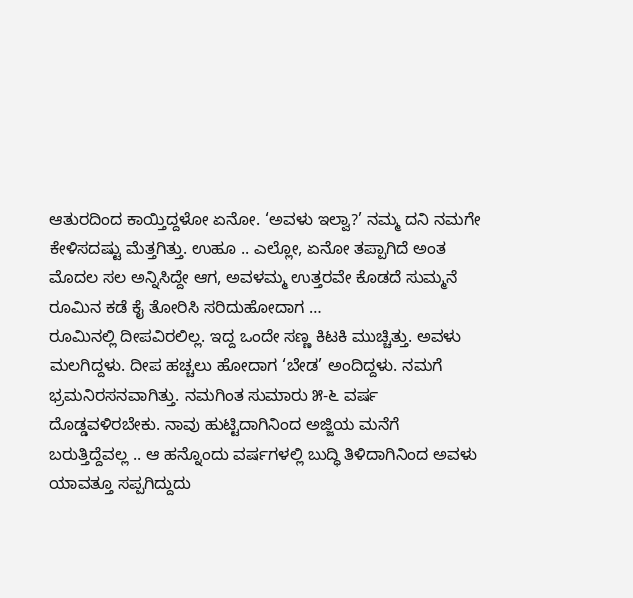ಆತುರದಿಂದ ಕಾಯ್ತಿದ್ದಳೋ ಏನೋ. ‘ಅವಳು ಇಲ್ವಾ?’ ನಮ್ಮ ದನಿ ನಮಗೇ ಕೇಳಿಸದಷ್ಟು ಮೆತ್ತಗಿತ್ತು. ಉಹೂ .. ಎಲ್ಲೋ, ಏನೋ ತಪ್ಪಾಗಿದೆ ಅಂತ ಮೊದಲ ಸಲ ಅನ್ನಿಸಿದ್ದೇ ಆಗ, ಅವಳಮ್ಮ ಉತ್ತರವೇ ಕೊಡದೆ ಸುಮ್ಮನೆ ರೂಮಿನ ಕಡೆ ಕೈ ತೋರಿಸಿ ಸರಿದುಹೋದಾಗ …
ರೂಮಿನಲ್ಲಿ ದೀಪವಿರಲಿಲ್ಲ. ಇದ್ದ ಒಂದೇ ಸಣ್ಣ ಕಿಟಕಿ ಮುಚ್ಚಿತ್ತು. ಅವಳು ಮಲಗಿದ್ದಳು. ದೀಪ ಹಚ್ಚಲು ಹೋದಾಗ ‘ಬೇಡ’ ಅಂದಿದ್ದಳು. ನಮಗೆ ಭ್ರಮನಿರಸನವಾಗಿತ್ತು. ನಮಗಿಂತ ಸುಮಾರು ೫-೬ ವರ್ಷ ದೊಡ್ಡವಳಿರಬೇಕು. ನಾವು ಹುಟ್ಟಿದಾಗಿನಿಂದ ಅಜ್ಜಿಯ ಮನೆಗೆ ಬರುತ್ತಿದ್ದೆವಲ್ಲ .. ಆ ಹನ್ನೊಂದು ವರ್ಷಗಳಲ್ಲಿ ಬುದ್ಧಿ ತಿಳಿದಾಗಿನಿಂದ ಅವಳು ಯಾವತ್ತೂ ಸಪ್ಪಗಿದ್ದುದು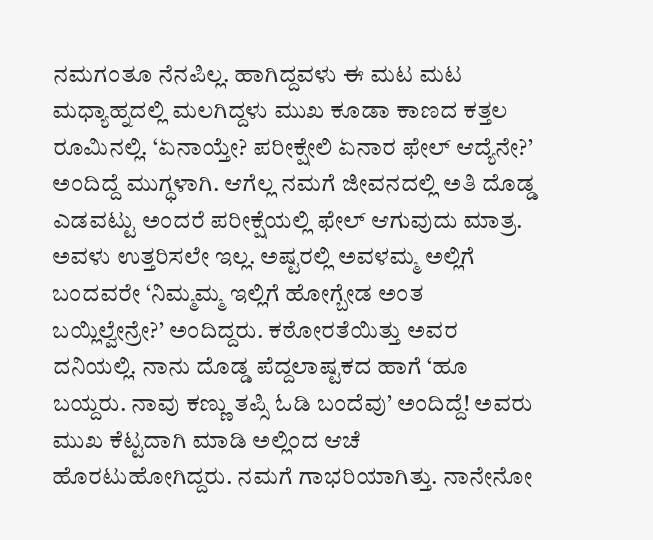ನಮಗಂತೂ ನೆನಪಿಲ್ಲ. ಹಾಗಿದ್ದವಳು ಈ ಮಟ ಮಟ ಮಧ್ಯಾಹ್ನದಲ್ಲಿ ಮಲಗಿದ್ದಳು ಮುಖ ಕೂಡಾ ಕಾಣದ ಕತ್ತಲ ರೂಮಿನಲ್ಲಿ. ‘ಏನಾಯ್ತೇ? ಪರೀಕ್ಷೇಲಿ ಏನಾರ ಫೇಲ್ ಆದ್ಯೆನೇ?’ ಅಂದಿದ್ದೆ ಮುಗ್ಧಳಾಗಿ. ಆಗೆಲ್ಲ ನಮಗೆ ಜೀವನದಲ್ಲಿ ಅತಿ ದೊಡ್ಡ ಎಡವಟ್ಟು ಅಂದರೆ ಪರೀಕ್ಷೆಯಲ್ಲಿ ಫೇಲ್ ಆಗುವುದು ಮಾತ್ರ. ಅವಳು ಉತ್ತರಿಸಲೇ ಇಲ್ಲ. ಅಷ್ಟರಲ್ಲಿ ಅವಳಮ್ಮ ಅಲ್ಲಿಗೆ ಬಂದವರೇ ‘ನಿಮ್ಮಮ್ಮ ಇಲ್ಲಿಗೆ ಹೋಗ್ಬೇಡ ಅಂತ ಬಯ್ಲಿಲ್ವೇನ್ರೇ?’ ಅಂದಿದ್ದರು. ಕಠೋರತೆಯಿತ್ತು ಅವರ ದನಿಯಲ್ಲಿ. ನಾನು ದೊಡ್ಡ ಪೆದ್ದಲಾಷ್ಟಕದ ಹಾಗೆ ‘ಹೂ ಬಯ್ದರು. ನಾವು ಕಣ್ಣು ತಪ್ಸಿ ಓಡಿ ಬಂದೆವು’ ಅಂದಿದ್ದೆ! ಅವರು ಮುಖ ಕೆಟ್ಟದಾಗಿ ಮಾಡಿ ಅಲ್ಲಿಂದ ಆಚೆ ಹೊರಟುಹೋಗಿದ್ದರು. ನಮಗೆ ಗಾಭರಿಯಾಗಿತ್ತು. ನಾನೇನೋ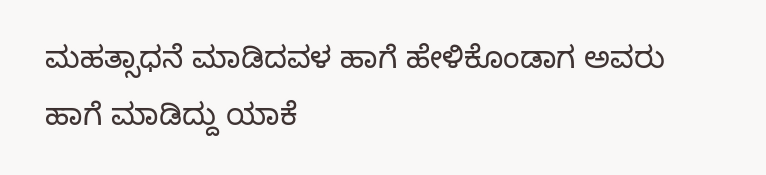ಮಹತ್ಸಾಧನೆ ಮಾಡಿದವಳ ಹಾಗೆ ಹೇಳಿಕೊಂಡಾಗ ಅವರು ಹಾಗೆ ಮಾಡಿದ್ದು ಯಾಕೆ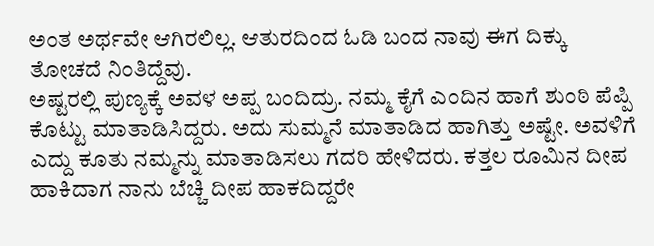ಅಂತ ಅರ್ಥವೇ ಆಗಿರಲಿಲ್ಲ. ಆತುರದಿಂದ ಓಡಿ ಬಂದ ನಾವು ಈಗ ದಿಕ್ಕು ತೋಚದೆ ನಿಂತಿದ್ದೆವು.
ಅಷ್ಟರಲ್ಲಿ ಪುಣ್ಯಕ್ಕೆ ಅವಳ ಅಪ್ಪ ಬಂದಿದ್ರು. ನಮ್ಮ ಕೈಗೆ ಎಂದಿನ ಹಾಗೆ ಶುಂಠಿ ಪೆಪ್ಪಿ ಕೊಟ್ಟು ಮಾತಾಡಿಸಿದ್ದರು. ಅದು ಸುಮ್ಮನೆ ಮಾತಾಡಿದ ಹಾಗಿತ್ತು ಅಷ್ಟೇ. ಅವಳಿಗೆ ಎದ್ದು ಕೂತು ನಮ್ಮನ್ನು ಮಾತಾಡಿಸಲು ಗದರಿ ಹೇಳಿದರು. ಕತ್ತಲ ರೂಮಿನ ದೀಪ ಹಾಕಿದಾಗ ನಾನು ಬೆಚ್ಚಿ ದೀಪ ಹಾಕದಿದ್ದರೇ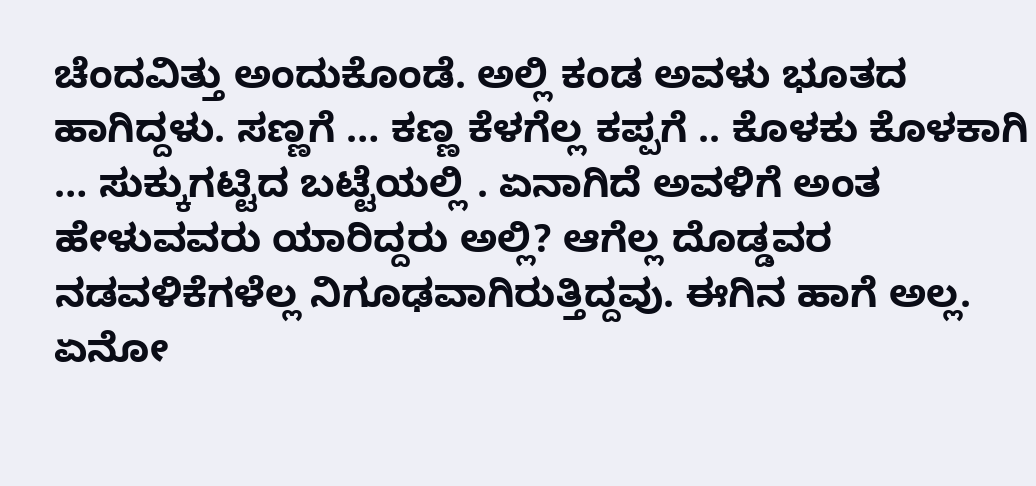ಚೆಂದವಿತ್ತು ಅಂದುಕೊಂಡೆ. ಅಲ್ಲಿ ಕಂಡ ಅವಳು ಭೂತದ ಹಾಗಿದ್ದಳು. ಸಣ್ಣಗೆ … ಕಣ್ಣ ಕೆಳಗೆಲ್ಲ ಕಪ್ಪಗೆ .. ಕೊಳಕು ಕೊಳಕಾಗಿ … ಸುಕ್ಕುಗಟ್ಟಿದ ಬಟ್ಟೆಯಲ್ಲಿ . ಏನಾಗಿದೆ ಅವಳಿಗೆ ಅಂತ ಹೇಳುವವರು ಯಾರಿದ್ದರು ಅಲ್ಲಿ? ಆಗೆಲ್ಲ ದೊಡ್ಡವರ ನಡವಳಿಕೆಗಳೆಲ್ಲ ನಿಗೂಢವಾಗಿರುತ್ತಿದ್ದವು. ಈಗಿನ ಹಾಗೆ ಅಲ್ಲ. ಏನೋ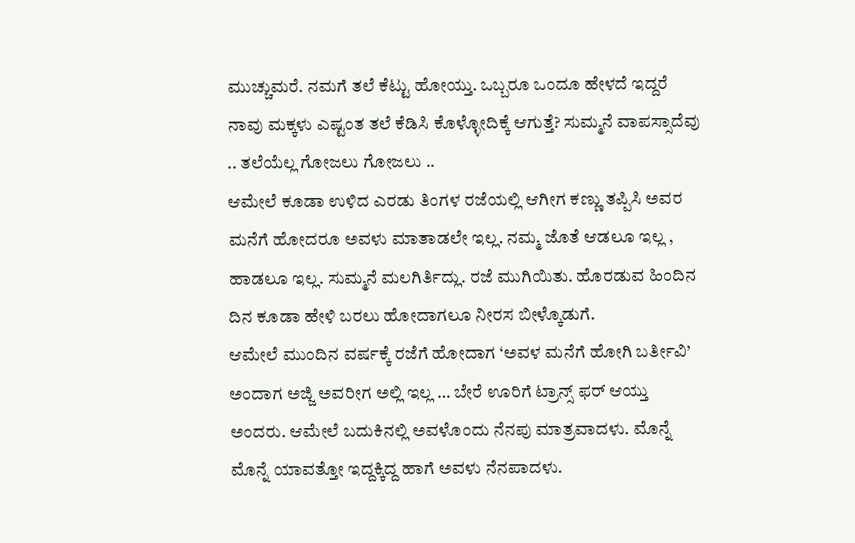ಮುಚ್ಚುಮರೆ. ನಮಗೆ ತಲೆ ಕೆಟ್ಟು ಹೋಯ್ತು. ಒಬ್ಬರೂ ಒಂದೂ ಹೇಳದೆ ಇದ್ದರೆ ನಾವು ಮಕ್ಕಳು ಎಷ್ಟಂತ ತಲೆ ಕೆಡಿಸಿ ಕೊಳ್ಳೋದಿಕ್ಕೆ ಆಗುತ್ತೆ? ಸುಮ್ಮನೆ ವಾಪಸ್ಸಾದೆವು .. ತಲೆಯೆಲ್ಲ ಗೋಜಲು ಗೋಜಲು ..
ಆಮೇಲೆ ಕೂಡಾ ಉಳಿದ ಎರಡು ತಿಂಗಳ ರಜೆಯಲ್ಲಿ ಆಗೀಗ ಕಣ್ಣು ತಪ್ಪಿಸಿ ಅವರ ಮನೆಗೆ ಹೋದರೂ ಅವಳು ಮಾತಾಡಲೇ ಇಲ್ಲ. ನಮ್ಮ ಜೊತೆ ಆಡಲೂ ಇಲ್ಲ , ಹಾಡಲೂ ಇಲ್ಲ. ಸುಮ್ಮನೆ ಮಲಗಿರ್ತಿದ್ಲು. ರಜೆ ಮುಗಿಯಿತು. ಹೊರಡುವ ಹಿಂದಿನ ದಿನ ಕೂಡಾ ಹೇಳಿ ಬರಲು ಹೋದಾಗಲೂ ನೀರಸ ಬೀಳ್ಕೊಡುಗೆ.
ಆಮೇಲೆ ಮುಂದಿನ ವರ್ಷಕ್ಕೆ ರಜೆಗೆ ಹೋದಾಗ ‘ಅವಳ ಮನೆಗೆ ಹೋಗಿ ಬರ್ತೀವಿ’ ಅಂದಾಗ ಅಜ್ಜಿ ಅವರೀಗ ಅಲ್ಲಿ ಇಲ್ಲ … ಬೇರೆ ಊರಿಗೆ ಟ್ರಾನ್ಸ್ ಫರ್ ಆಯ್ತು ಅಂದರು. ಆಮೇಲೆ ಬದುಕಿನಲ್ಲಿ ಅವಳೊಂದು ನೆನಪು ಮಾತ್ರವಾದಳು. ಮೊನ್ನೆ ಮೊನ್ನೆ ಯಾವತ್ತೋ ಇದ್ದಕ್ಕಿದ್ದ ಹಾಗೆ ಅವಳು ನೆನಪಾದಳು.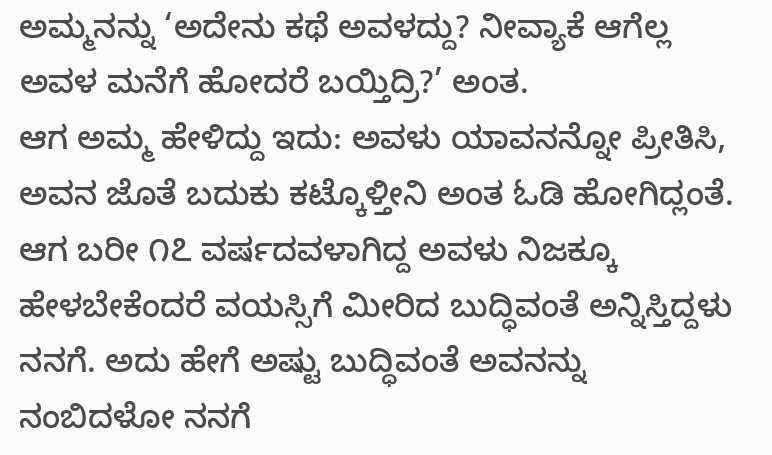ಅಮ್ಮನನ್ನು ‘ಅದೇನು ಕಥೆ ಅವಳದ್ದು? ನೀವ್ಯಾಕೆ ಆಗೆಲ್ಲ ಅವಳ ಮನೆಗೆ ಹೋದರೆ ಬಯ್ತಿದ್ರಿ?’ ಅಂತ.
ಆಗ ಅಮ್ಮ ಹೇಳಿದ್ದು ಇದು: ಅವಳು ಯಾವನನ್ನೋ ಪ್ರೀತಿಸಿ, ಅವನ ಜೊತೆ ಬದುಕು ಕಟ್ಕೊಳ್ತೀನಿ ಅಂತ ಓಡಿ ಹೋಗಿದ್ಲಂತೆ. ಆಗ ಬರೀ ೧೭ ವರ್ಷದವಳಾಗಿದ್ದ ಅವಳು ನಿಜಕ್ಕೂ ಹೇಳಬೇಕೆಂದರೆ ವಯಸ್ಸಿಗೆ ಮೀರಿದ ಬುದ್ಧಿವಂತೆ ಅನ್ನಿಸ್ತಿದ್ದಳು ನನಗೆ. ಅದು ಹೇಗೆ ಅಷ್ಟು ಬುದ್ಧಿವಂತೆ ಅವನನ್ನು ನಂಬಿದಳೋ ನನಗೆ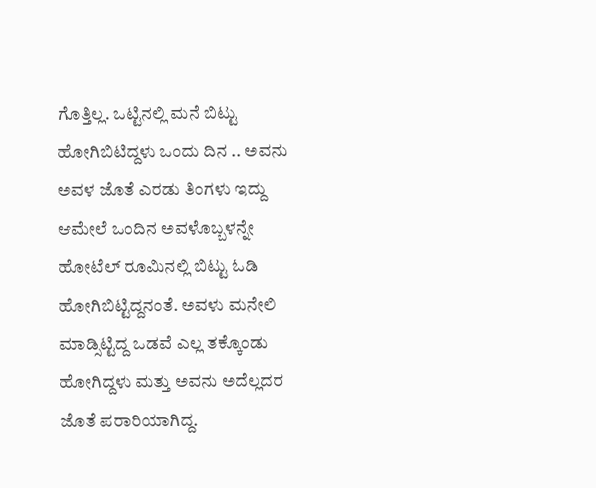ಗೊತ್ತಿಲ್ಲ. ಒಟ್ಟಿನಲ್ಲಿ ಮನೆ ಬಿಟ್ಟು ಹೋಗಿಬಿಟಿದ್ದಳು ಒಂದು ದಿನ .. ಅವನು ಅವಳ ಜೊತೆ ಎರಡು ತಿಂಗಳು ಇದ್ದು ಆಮೇಲೆ ಒಂದಿನ ಅವಳೊಬ್ಬಳನ್ನೇ ಹೋಟೆಲ್ ರೂಮಿನಲ್ಲಿ ಬಿಟ್ಟು ಓಡಿ ಹೋಗಿಬಿಟ್ಟಿದ್ದನಂತೆ. ಅವಳು ಮನೇಲಿ ಮಾಡ್ಸಿಟ್ಟಿದ್ದ ಒಡವೆ ಎಲ್ಲ ತಕ್ಕೊಂಡು ಹೋಗಿದ್ದಳು ಮತ್ತು ಅವನು ಅದೆಲ್ಲದರ ಜೊತೆ ಪರಾರಿಯಾಗಿದ್ದ.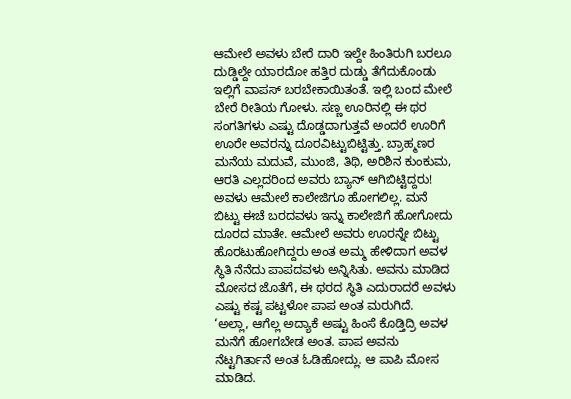ಆಮೇಲೆ ಅವಳು ಬೇರೆ ದಾರಿ ಇಲ್ದೇ ಹಿಂತಿರುಗಿ ಬರಲೂ ದುಡ್ಡಿಲ್ದೇ ಯಾರದೋ ಹತ್ತಿರ ದುಡ್ಡು ತೆಗೆದುಕೊಂಡು ಇಲ್ಲಿಗೆ ವಾಪಸ್ ಬರಬೇಕಾಯಿತಂತೆ. ಇಲ್ಲಿ ಬಂದ ಮೇಲೆ ಬೇರೆ ರೀತಿಯ ಗೋಳು. ಸಣ್ಣ ಊರಿನಲ್ಲಿ ಈ ಥರ ಸಂಗತಿಗಳು ಎಷ್ಟು ದೊಡ್ಡದಾಗುತ್ತವೆ ಅಂದರೆ ಊರಿಗೆ ಊರೇ ಅವರನ್ನು ದೂರವಿಟ್ಟುಬಿಟ್ಟಿತ್ತು. ಬ್ರಾಹ್ಮಣರ ಮನೆಯ ಮದುವೆ, ಮುಂಜಿ, ತಿಥಿ, ಅರಿಶಿನ ಕುಂಕುಮ, ಆರತಿ ಎಲ್ಲದರಿಂದ ಅವರು ಬ್ಯಾನ್ ಆಗಿಬಿಟ್ಟಿದ್ದರು! ಅವಳು ಆಮೇಲೆ ಕಾಲೇಜಿಗೂ ಹೋಗಲಿಲ್ಲ. ಮನೆ ಬಿಟ್ಟು ಈಚೆ ಬರದವಳು ಇನ್ನು ಕಾಲೇಜಿಗೆ ಹೋಗೋದು ದೂರದ ಮಾತೇ. ಆಮೇಲೆ ಅವರು ಊರನ್ನೇ ಬಿಟ್ಟು ಹೊರಟುಹೋಗಿದ್ದರು ಅಂತ ಅಮ್ಮ ಹೇಳಿದಾಗ ಅವಳ ಸ್ಥಿತಿ ನೆನೆದು ಪಾಪದವಳು ಅನ್ನಿಸಿತು. ಅವನು ಮಾಡಿದ ಮೋಸದ ಜೊತೆಗೆ, ಈ ಥರದ ಸ್ಥಿತಿ ಎದುರಾದರೆ ಅವಳು ಎಷ್ಟು ಕಷ್ಟ ಪಟ್ಟಳೋ ಪಾಪ ಅಂತ ಮರುಗಿದೆ.
‘ಅಲ್ಲಾ, ಆಗೆಲ್ಲ ಅದ್ಯಾಕೆ ಅಷ್ಟು ಹಿಂಸೆ ಕೊಡ್ತಿದ್ರಿ ಅವಳ ಮನೆಗೆ ಹೋಗಬೇಡ ಅಂತ. ಪಾಪ ಅವನು ನೆಟ್ಟಗಿರ್ತಾನೆ ಅಂತ ಓಡಿಹೋದ್ಲು. ಆ ಪಾಪಿ ಮೋಸ ಮಾಡಿದ.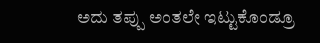ಅದು ತಪ್ಪು ಅಂತಲೇ ಇಟ್ಟುಕೊಂಡ್ರೂ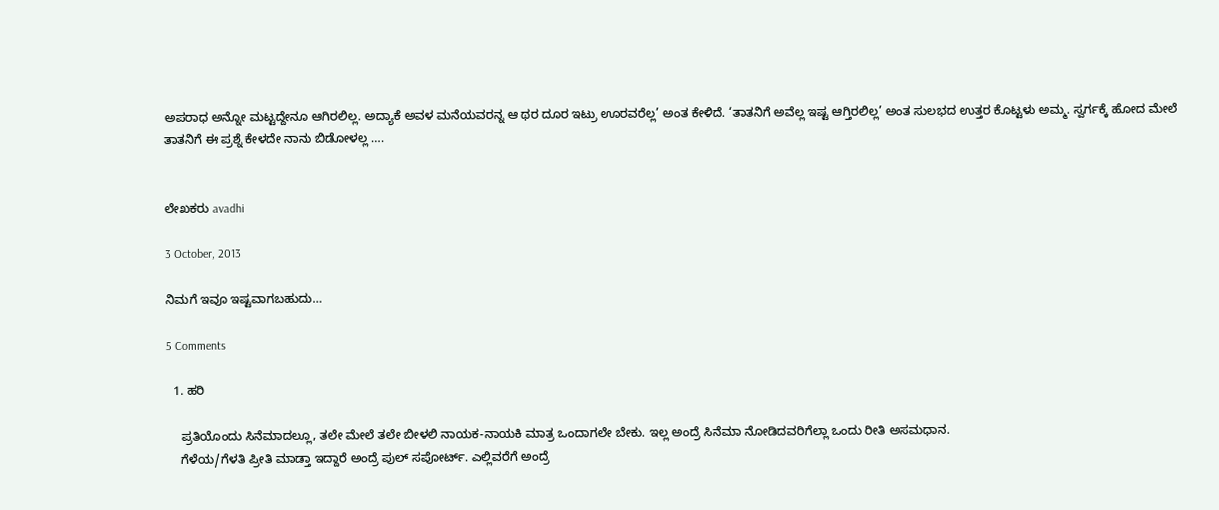ಅಪರಾಧ ಅನ್ನೋ ಮಟ್ಟದ್ದೇನೂ ಆಗಿರಲಿಲ್ಲ. ಅದ್ಯಾಕೆ ಅವಳ ಮನೆಯವರನ್ನ ಆ ಥರ ದೂರ ಇಟ್ರು ಊರವರೆಲ್ಲ’ ಅಂತ ಕೇಳಿದೆ. ‘ತಾತನಿಗೆ ಅವೆಲ್ಲ ಇಷ್ಟ ಆಗ್ತಿರಲಿಲ್ಲ’ ಅಂತ ಸುಲಭದ ಉತ್ತರ ಕೊಟ್ಟಳು ಅಮ್ಮ. ಸ್ವರ್ಗಕ್ಕೆ ಹೋದ ಮೇಲೆ ತಾತನಿಗೆ ಈ ಪ್ರಶ್ನೆ ಕೇಳದೇ ನಾನು ಬಿಡೋಳಲ್ಲ ….


ಲೇಖಕರು avadhi

3 October, 2013

ನಿಮಗೆ ಇವೂ ಇಷ್ಟವಾಗಬಹುದು…

5 Comments

  1. ಹರಿ

    ಪ್ರತಿಯೊಂದು ಸಿನೆಮಾದಲ್ಲೂ, ತಲೇ ಮೇಲೆ ತಲೇ ಬೀಳಲಿ ನಾಯಕ-ನಾಯಕಿ ಮಾತ್ರ ಒಂದಾಗಲೇ ಬೇಕು. ಇಲ್ಲ ಅಂದ್ರೆ ಸಿನೆಮಾ ನೋಡಿದವರಿಗೆಲ್ಲಾ ಒಂದು ರೀತಿ ಅಸಮಧಾನ.
    ಗೆಳೆಯ/ಗೆಳತಿ ಪ್ರೀತಿ ಮಾಡ್ತಾ ಇದ್ದಾರೆ ಅಂದ್ರೆ ಪುಲ್ ಸಪೋರ್ಟ್. ಎಲ್ಲಿವರೆಗೆ ಅಂದ್ರೆ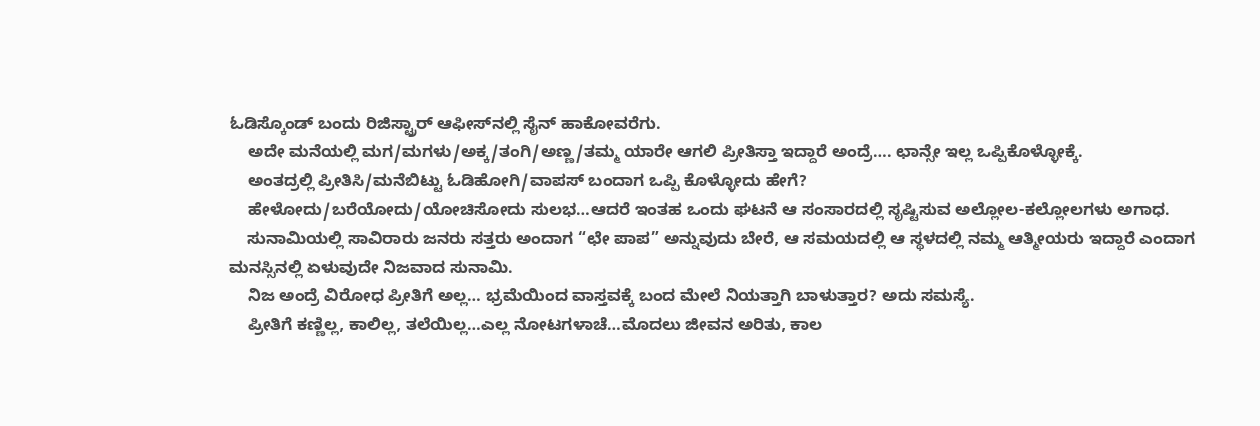ಓಡಿಸ್ಕೊಂಡ್ ಬಂದು ರಿಜಿಸ್ಟ್ರಾರ್ ಆಫೀಸ್‍ನಲ್ಲಿ ಸೈನ್ ಹಾಕೋವರೆಗು.
    ಅದೇ ಮನೆಯಲ್ಲಿ ಮಗ/ಮಗಳು/ಅಕ್ಕ/ತಂಗಿ/ಅಣ್ಣ/ತಮ್ಮ ಯಾರೇ ಆಗಲಿ ಪ್ರೀತಿಸ್ತಾ ಇದ್ದಾರೆ ಅಂದ್ರೆ…. ಛಾನ್ಸೇ ಇಲ್ಲ ಒಪ್ಪಿಕೊಳ್ಳೋಕ್ಕೆ.
    ಅಂತದ್ರಲ್ಲಿ ಪ್ರೀತಿಸಿ/ಮನೆಬಿಟ್ಟು ಓಡಿಹೋಗಿ/ವಾಪಸ್ ಬಂದಾಗ ಒಪ್ಪಿ ಕೊಳ್ಳೋದು ಹೇಗೆ?
    ಹೇಳೋದು/ಬರೆಯೋದು/ಯೋಚಿಸೋದು ಸುಲಭ…ಆದರೆ ಇಂತಹ ಒಂದು ಘಟನೆ ಆ ಸಂಸಾರದಲ್ಲಿ ಸೃಷ್ಟಿಸುವ ಅಲ್ಲೋಲ-ಕಲ್ಲೋಲಗಳು ಅಗಾಧ.
    ಸುನಾಮಿಯಲ್ಲಿ ಸಾವಿರಾರು ಜನರು ಸತ್ತರು ಅಂದಾಗ “ಛೇ ಪಾಪ” ಅನ್ನುವುದು ಬೇರೆ, ಆ ಸಮಯದಲ್ಲಿ ಆ ಸ್ಥಳದಲ್ಲಿ ನಮ್ಮ ಆತ್ಮೀಯರು ಇದ್ದಾರೆ ಎಂದಾಗ ಮನಸ್ಸಿನಲ್ಲಿ ಏಳುವುದೇ ನಿಜವಾದ ಸುನಾಮಿ.
    ನಿಜ ಅಂದ್ರೆ ವಿರೋಧ ಪ್ರೀತಿಗೆ ಅಲ್ಲ… ಭ್ರಮೆಯಿಂದ ವಾಸ್ತವಕ್ಕೆ ಬಂದ ಮೇಲೆ ನಿಯತ್ತಾಗಿ ಬಾಳುತ್ತಾರ? ಅದು ಸಮಸ್ಯೆ.
    ಪ್ರೀತಿಗೆ ಕಣ್ಣಿಲ್ಲ, ಕಾಲಿಲ್ಲ, ತಲೆಯಿಲ್ಲ…ಎಲ್ಲ ನೋಟಗಳಾಚೆ…ಮೊದಲು ಜೀವನ ಅರಿತು, ಕಾಲ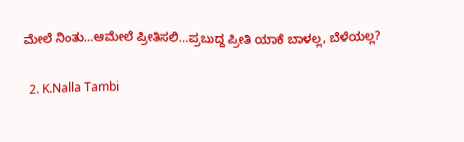ಮೇಲೆ ನಿಂತು…ಆಮೇಲೆ ಪ್ರೀತಿಸಲಿ…ಪ್ರಬುದ್ದ ಪ್ರೀತಿ ಯಾಕೆ ಬಾಳಲ್ಲ, ಬೆಳೆಯಲ್ಲ?

  2. K.Nalla Tambi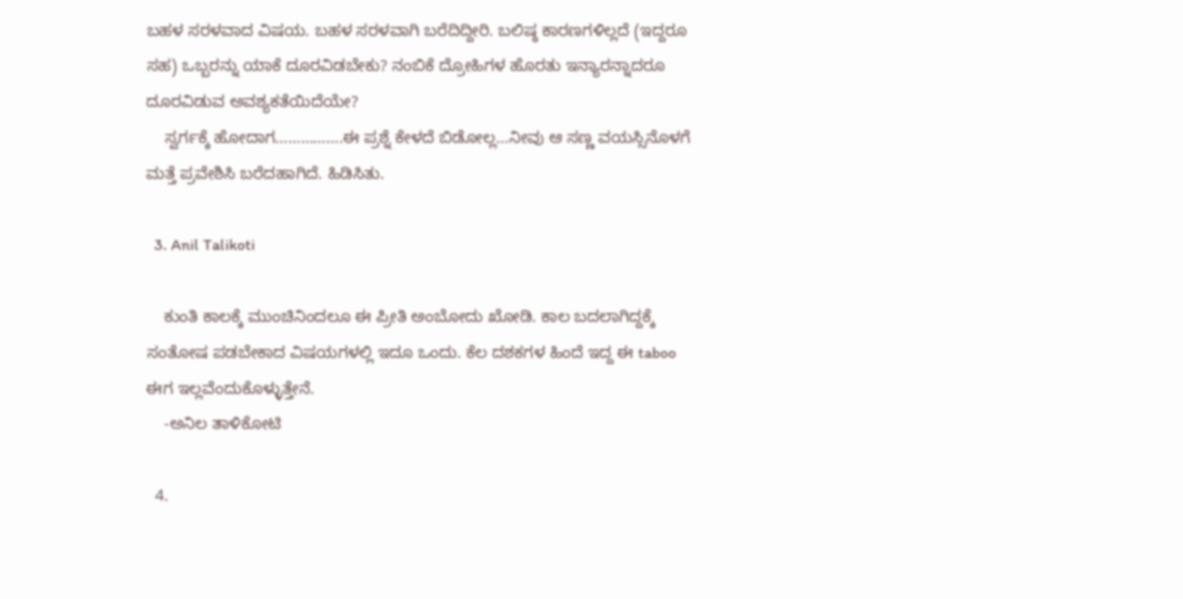ಬಹಳ ಸರಳವಾದ ವಿಷಯ. ಬಹಳ ಸರಳವಾಗಿ ಬರೆದಿದ್ದೀರಿ. ಬಲಿಷ್ಠ ಕಾರಣಗಳಿಲ್ಲದೆ (ಇದ್ದರೂ ಸಹ) ಒಬ್ಬರನ್ನು ಯಾಕೆ ದೂರವಿಡಬೇಕು? ನಂಬಿಕೆ ದ್ರೋಹಿಗಳ ಹೊರತು ಇನ್ಯಾರನ್ನಾದರೂ ದೂರವಿಡುವ ಅವಶ್ಯಕತೆಯಿದೆಯೇ?
    ಸ್ವರ್ಗಕ್ಕೆ ಹೋದಾಗ…………….ಈ ಪ್ರಶ್ನೆ ಕೇಳದೆ ಬಿಡೋಲ್ಲ…ನೀವು ಆ ಸಣ್ಣ ವಯಸ್ಸಿನೊಳಗೆ ಮತ್ತೆ ಪ್ರವೇಶಿಸಿ ಬರೆದಹಾಗಿದೆ. ಹಿಡಿಸಿತು.

  3. Anil Talikoti

    ಕುಂತಿ ಕಾಲಕ್ಕೆ ಮುಂಚಿನಿಂದಲೂ ಈ ಪ್ರೀತಿ ಅಂಬೋದು ಖೋಡಿ. ಕಾಲ ಬದಲಾಗಿದ್ದಕ್ಕೆ ಸಂತೋಷ ಪಡಬೇಕಾದ ವಿಷಯಗಳಲ್ಲಿ ಇದೂ ಒಂದು. ಕೆಲ ದಶಕಗಳ ಹಿಂದೆ ಇದ್ದ ಈ taboo ಈಗ ಇಲ್ಲವೆಂದುಕೊಳ್ಳುತ್ತೇನೆ.
    -ಅನಿಲ ತಾಳಿಕೋಟಿ

  4.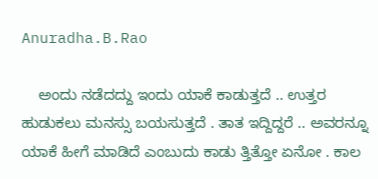Anuradha.B.Rao

    ಅಂದು ನಡೆದದ್ದು ಇಂದು ಯಾಕೆ ಕಾಡುತ್ತದೆ .. ಉತ್ತರ ಹುಡುಕಲು ಮನಸ್ಸು ಬಯಸುತ್ತದೆ . ತಾತ ಇದ್ದಿದ್ದರೆ .. ಅವರನ್ನೂ ಯಾಕೆ ಹೀಗೆ ಮಾಡಿದೆ ಎಂಬುದು ಕಾಡು ತ್ತಿತ್ತೋ ಏನೋ . ಕಾಲ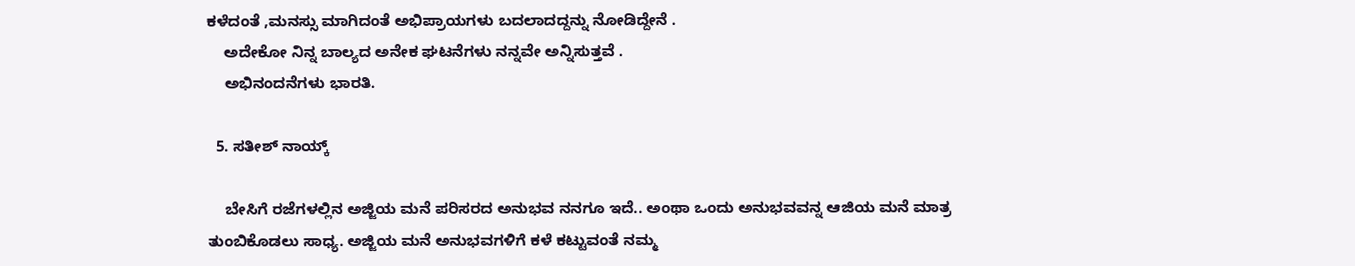ಕಳೆದಂತೆ ,ಮನಸ್ಸು ಮಾಗಿದಂತೆ ಅಭಿಪ್ರಾಯಗಳು ಬದಲಾದದ್ದನ್ನು ನೋಡಿದ್ದೇನೆ .
    ಅದೇಕೋ ನಿನ್ನ ಬಾಲ್ಯದ ಅನೇಕ ಘಟನೆಗಳು ನನ್ನವೇ ಅನ್ನಿಸುತ್ತವೆ .
    ಅಭಿನಂದನೆಗಳು ಭಾರತಿ.

  5. ಸತೀಶ್ ನಾಯ್ಕ್

    ಬೇಸಿಗೆ ರಜೆಗಳಲ್ಲಿನ ಅಜ್ಜಿಯ ಮನೆ ಪರಿಸರದ ಅನುಭವ ನನಗೂ ಇದೆ.. ಅಂಥಾ ಒಂದು ಅನುಭವವನ್ನ ಆಜಿಯ ಮನೆ ಮಾತ್ರ ತುಂಬಿಕೊಡಲು ಸಾಧ್ಯ. ಅಜ್ಜಿಯ ಮನೆ ಅನುಭವಗಳಿಗೆ ಕಳೆ ಕಟ್ಟುವಂತೆ ನಮ್ಮ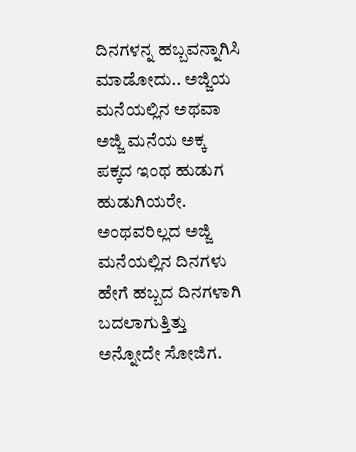ದಿನಗಳನ್ನ ಹಬ್ಬವನ್ನಾಗಿಸಿ ಮಾಡೋದು.. ಅಜ್ಜಿಯ ಮನೆಯಲ್ಲಿನ ಅಥವಾ ಅಜ್ಜಿ ಮನೆಯ ಅಕ್ಕ ಪಕ್ಕದ ಇಂಥ ಹುಡುಗ ಹುಡುಗಿಯರೇ. ಅಂಥವರಿಲ್ಲದ ಅಜ್ಜಿ ಮನೆಯಲ್ಲಿನ ದಿನಗಳು ಹೇಗೆ ಹಬ್ಬದ ದಿನಗಳಾಗಿ ಬದಲಾಗುತ್ತಿತ್ತು ಅನ್ನೋದೇ ಸೋಜಿಗ.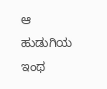ಆ ಹುಡುಗಿಯ ಇಂಥ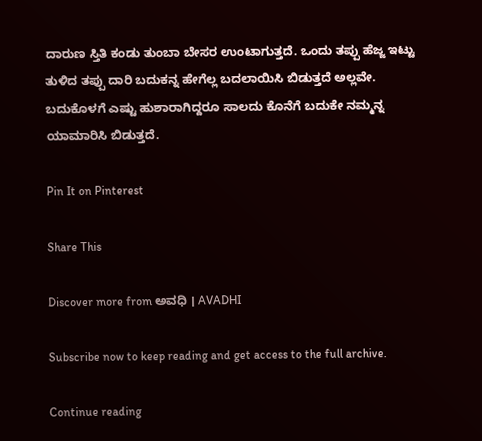ದಾರುಣ ಸ್ತಿತಿ ಕಂಡು ತುಂಬಾ ಬೇಸರ ಉಂಟಾಗುತ್ತದೆ. ಒಂದು ತಪ್ಪು ಹೆಜ್ಜ ಇಟ್ಟು ತುಳಿದ ತಪ್ಪು ದಾರಿ ಬದುಕನ್ನ ಹೇಗೆಲ್ಲ ಬದಲಾಯಿಸಿ ಬಿಡುತ್ತದೆ ಅಲ್ಲವೇ. ಬದುಕೊಳಗೆ ಎಷ್ಟು ಹುಶಾರಾಗಿದ್ದರೂ ಸಾಲದು ಕೊನೆಗೆ ಬದುಕೇ ನಮ್ಮನ್ನ ಯಾಮಾರಿಸಿ ಬಿಡುತ್ತದೆ.

Pin It on Pinterest

Share This

Discover more from ಅವಧಿ । AVADHI

Subscribe now to keep reading and get access to the full archive.

Continue reading